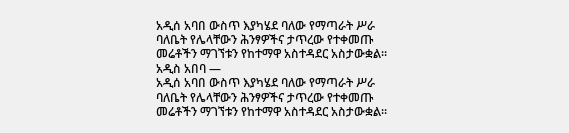አዲሰ አባበ ውስጥ እያካሄደ ባለው የማጣራት ሥራ ባለቤት የሌላቸውን ሕንፃዎችና ታጥረው የተቀመጡ መሬቶችን ማገኘቱን የከተማዋ አስተዳደር አስታውቋል።
አዲስ አበባ —
አዲሰ አባበ ውስጥ እያካሄደ ባለው የማጣራት ሥራ ባለቤት የሌላቸውን ሕንፃዎችና ታጥረው የተቀመጡ መሬቶችን ማገኘቱን የከተማዋ አስተዳደር አስታውቋል።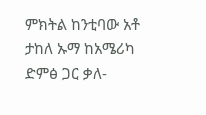ምክትል ከንቲባው አቶ ታከለ ኡማ ከአሜሪካ ድምፅ ጋር ቃለ-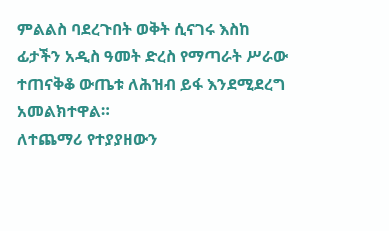ምልልስ ባደረጉበት ወቅት ሲናገሩ እስከ ፊታችን አዲስ ዓመት ድረስ የማጣራት ሥራው ተጠናቅቆ ውጤቱ ለሕዝብ ይፋ እንደሚደረግ አመልክተዋል።
ለተጨማሪ የተያያዘውን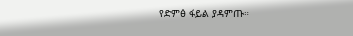የድምፅ ፋይል ያዳምጡ።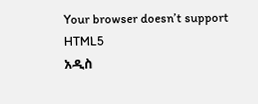Your browser doesn’t support HTML5
አዲስ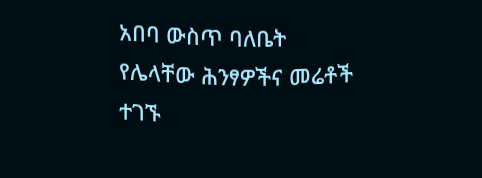አበባ ውስጥ ባለቤት የሌላቸው ሕንፃዎችና መሬቶች ተገኙ